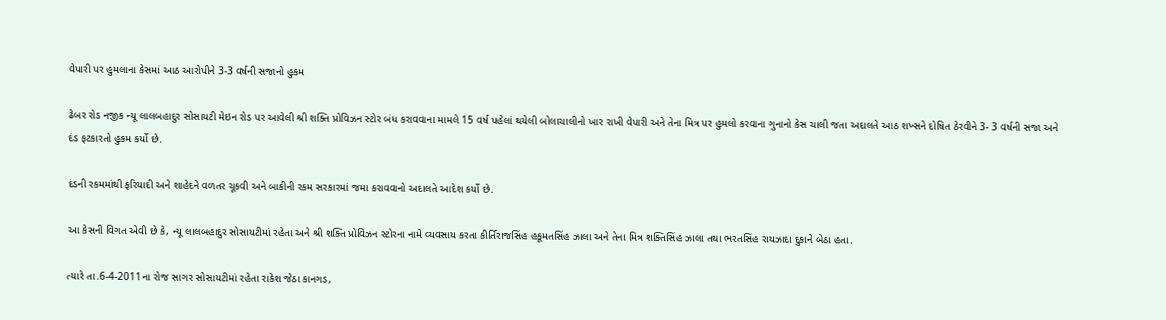વેપારી પર હુમલાના કેસમાં આઠ આરોપીને 3-3 વર્ષની સજાનો હુકમ

ઢેબર રોડ નજીક ન્યૂ લાલબહાદુર સોસાયટી મેઇન રોડ પર આવેલી શ્રી શક્તિ પ્રોવિઝન સ્ટોર બંધ કરાવવાના મામલે 15 વર્ષ પહેલાં થયેલી બોલાચાલીનો ખાર રાખી વેપારી અને તેના મિત્ર પર હુમલો કરવાના ગુનાનો કેસ ચાલી જતા અદાલતે આઠ શખ્સને દોષિત ઠેરવીને 3- 3 વર્ષની સજા અને દંડ ફટકારતો હુકમ કર્યો છે.

દંડની રકમમાંથી ફરિયાદી અને શાહેદને વળતર ચૂકવી અને બાકીની રકમ સરકારમાં જમા કરાવવાનો અદાલતે આદેશ કર્યો છે.

આ કેસની વિગત એવી છે કે, ન્યૂ લાલબહાદુર સોસાયટીમાં રહેતા અને શ્રી શક્તિ પ્રોવિઝન સ્ટોરના નામે વ્યવસાય કરતા કીર્તિરાજસિંહ હકૂમતસિંહ ઝાલા અને તેના મિત્ર શક્તિસિંહ ઝાલા તથા ભરતસિંહ રાયઝાદા દુકાને બેઠા હતા.

ત્યારે તા.6-4-2011ના રોજ સાગર સોસાયટીમાં રહેતા રાકેશ જેઠા કાનગડ,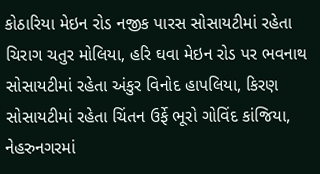કોઠારિયા મેઇન રોડ નજીક પારસ સોસાયટીમાં રહેતા ચિરાગ ચતુર મોલિયા, હરિ ઘવા મેઇન રોડ પર ભવનાથ સોસાયટીમાં રહેતા અંકુર વિનોદ હાપલિયા, કિરણ સોસાયટીમાં રહેતા ચિંતન ઉર્ફે ભૂરો ગોવિંદ કાંજિયા, નેહરુનગરમાં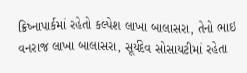ક્રિષ્નાપાર્કમાં રહેતો કલ્પેશ લાખા બાલાસરા, તેનો ભાઇ વનરાજ લાખા બાલાસરા, સૂર્યદેવ સોસાયટીમાં રહેતા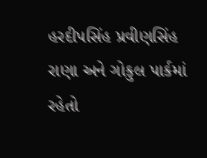હરદીપસિંહ પ્રવીણસિંહ રાણા અને ગોકુલ પાર્કમાં રહેતો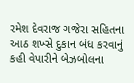રમેશ દેવરાજ ગજેરા સહિતના આઠ શખ્સે દુકાન બંધ કરવાનું કહી વેપારીને બેઝબોલના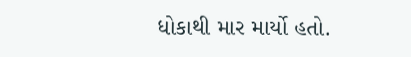ધોકાથી માર માર્યો હતો.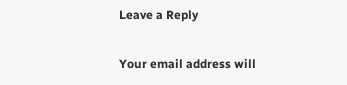Leave a Reply

Your email address will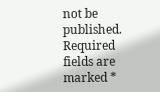not be published. Required fields are marked *